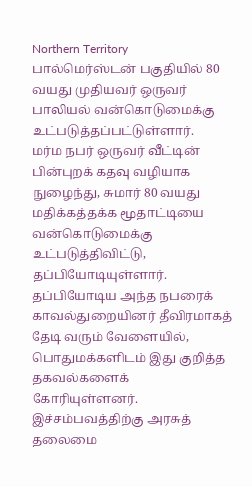Northern Territory பால்மெர்ஸ்டன் பகுதியில் 80 வயது முதியவர் ஒருவர் பாலியல் வன்கொடுமைக்கு உட்படுத்தப்பட்டுள்ளார்.
மர்ம நபர் ஒருவர் வீட்டின் பின்புறக் கதவு வழியாக நுழைந்து, சுமார் 80 வயது மதிக்கத்தக்க மூதாட்டியை வன்கொடுமைக்கு உட்படுத்திவிட்டு, தப்பியோடியுள்ளார்.
தப்பியோடிய அந்த நபரைக் காவல்துறையினர் தீவிரமாகத் தேடி வரும் வேளையில், பொதுமக்களிடம் இது குறித்த தகவல்களைக் கோரியுள்ளனர்.
இச்சம்பவத்திற்கு அரசுத் தலைமை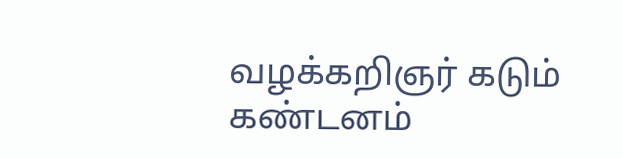வழக்கறிஞர் கடும் கண்டனம்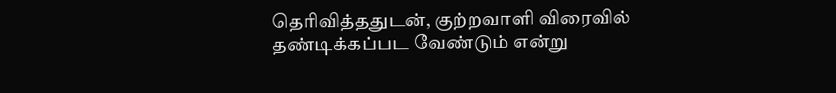தெரிவித்ததுடன், குற்றவாளி விரைவில் தண்டிக்கப்பட வேண்டும் என்று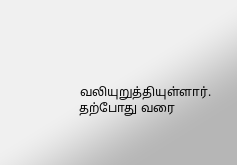வலியுறுத்தியுள்ளார்.
தற்போது வரை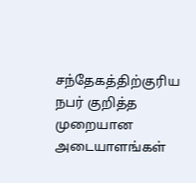சந்தேகத்திற்குரிய நபர் குறித்த முறையான அடையாளங்கள்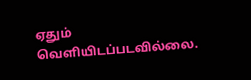ஏதும் வெளியிடப்படவில்லை.